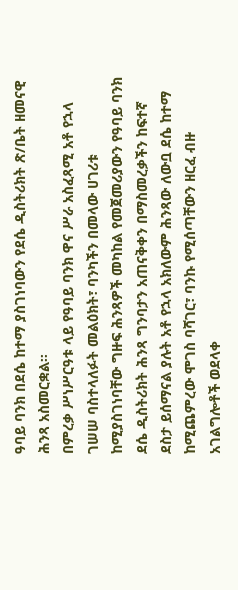ዓባይ ባንክ በደሴ ከተማ ያስገነባውን የደሴ ዲስትሪክት ጽ/ቤት ዘመናዊ ሕንጻ አስመርቋል፡፡
በምረቃ ሥነሥርዓቱ ላይ የዓባይ ባንክ ዋና ሥራ አስፈጻሚ አቶ የኋላ ገሠሠ ባስተላለፉት መልዕክት፣ ባንካችን በመላው ሀገሪቱ ከሚያስገነባቸው ግዙፍ ሕንጻዎች መካከል የመጀመሪያውን የዓባይ ባንክ ደሴ ዲስትሪክት ሕንጻ ግንባታን አጠናቅቀን በማስመረቃችን ከፍተኛ ደስታ ይሰማናል ያሉት አቶ የኋላ አክለውም ሕንጻው ለውቧ ደሴ ከተማ ከሚጨምረው ሞገስ ባሻገር፣ ባንኩ የሚሰጣቸውን ዘርፈ ብዙ አገልግሎቶች ወደላቀ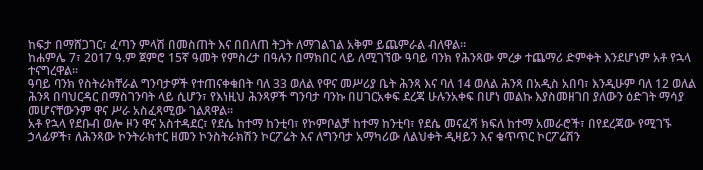ከፍታ በማሸጋገር፣ ፈጣን ምላሽ በመስጠት እና በበለጠ ትጋት ለማገልገል አቅም ይጨምራል ብለዋል።
ከሐምሌ 7፣ 2017 ዓ.ም ጀምሮ 15ኛ ዓመት የምስረታ በዓሉን በማክበር ላይ ለሚገኘው ዓባይ ባንክ የሕንጻው ምረቃ ተጨማሪ ድምቀት እንደሆነም አቶ የኋላ ተናግረዋል።
ዓባይ ባንክ የስትራክቸራል ግንባታዎች የተጠናቀቁበት ባለ 33 ወለል የዋና መሥሪያ ቤት ሕንጻ እና ባለ 14 ወለል ሕንጻ በአዲስ አበባ፣ እንዲሁም ባለ 12 ወለል ሕንጻ በባህርዳር በማስገንባት ላይ ሲሆን፣ የእነዚህ ሕንጻዎች ግንባታ ባንኩ በሀገርአቀፍ ደረጃ ሁሉንአቀፍ በሆነ መልኩ እያስመዘገበ ያለውን ዕድገት ማሳያ መሆናቸውንም ዋና ሥራ አስፈጻሚው ገልጸዋል፡፡
አቶ የኋላ የደቡብ ወሎ ዞን ዋና አስተዳደር፣ የደሴ ከተማ ከንቲባ፣ የኮምቦልቻ ከተማ ከንቲባ፣ የደሴ መናፈሻ ክፍለ ከተማ አመራሮች፣ በየደረጃው የሚገኙ ኃላፊዎች፣ ለሕንጻው ኮንትራክተር ዘመን ኮንስትራክሽን ኮርፖሬት እና ለግንባታ አማካሪው ለልህቀት ዲዛይን እና ቁጥጥር ኮርፖሬሽን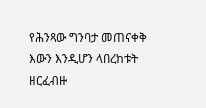የሕንጻው ግንባታ መጠናቀቅ እውን እንዲሆን ላበረከቱት ዘርፈብዙ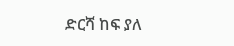ድርሻ ከፍ ያለ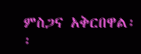ምስጋና አቅርበዋል፡፡